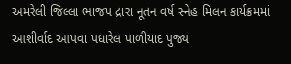અમરેલી જિલ્લા ભાજપ દ્રારા નૂતન વર્ષ સ્નેહ મિલન કાર્યક્રમમાં આશીર્વાદ આપવા પધારેલ પાળીયાદ પુજ્ય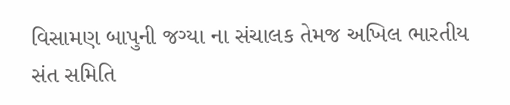વિસામણ બાપુની જગ્યા ના સંચાલક તેમજ અખિલ ભારતીય સંત સમિતિ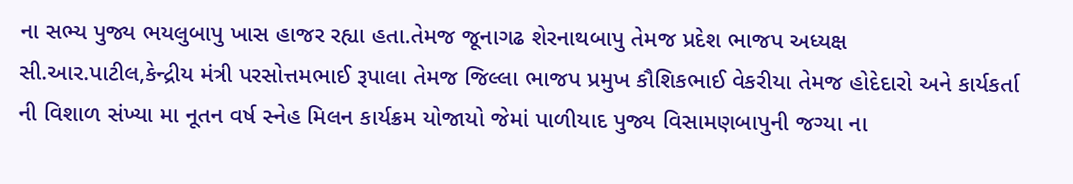ના સભ્ય પુજ્ય ભયલુબાપુ ખાસ હાજર રહ્યા હતા.તેમજ જૂનાગઢ શેરનાથબાપુ તેમજ પ્રદેશ ભાજપ અધ્યક્ષ સી.આર.પાટીલ,કેન્દ્રીય મંત્રી પરસોત્તમભાઈ રૂપાલા તેમજ જિલ્લા ભાજપ પ્રમુખ કૌશિકભાઈ વેકરીયા તેમજ હોદેદારો અને કાર્યકર્તા ની વિશાળ સંખ્યા મા નૂતન વર્ષ સ્નેહ મિલન કાર્યક્રમ યોજાયો જેમાં પાળીયાદ પુજ્ય વિસામણબાપુની જગ્યા ના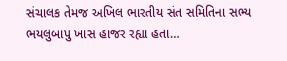સંચાલક તેમજ અખિલ ભારતીય સંત સમિતિના સભ્ય ભયલુબાપુ ખાસ હાજર રહ્યા હતા…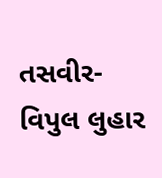તસવીર-વિપુલ લુહાર